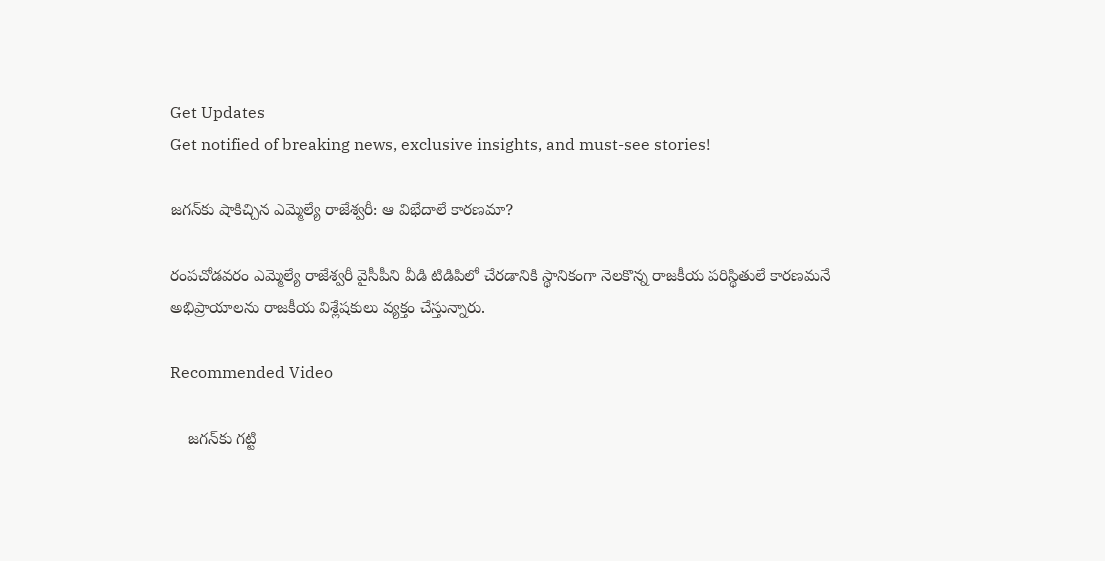Get Updates
Get notified of breaking news, exclusive insights, and must-see stories!

జగన్‌కు షాకిచ్చిన ఎమ్మెల్యే రాజేశ్వరీ: ఆ విభేదాలే కారణమా?

రంపచోడవరం ఎమ్మెల్యే రాజేశ్వరీ వైసీపీని వీడి టిడిపిలో చేరడానికి స్థానికంగా నెలకొన్న రాజకీయ పరిస్థితులే కారణమనే అభిప్రాయాలను రాజకీయ విశ్లేషకులు వ్యక్తం చేస్తున్నారు.

Recommended Video

    జగన్‌కు గట్టి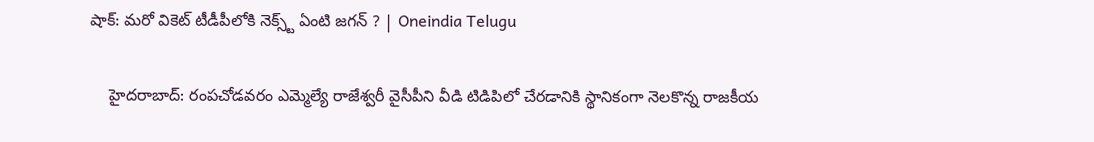షాక్: మరో వికెట్ టీడీపీలోకి నెక్స్ట్ ఏంటి జగన్ ? | Oneindia Telugu

    హైదరాబాద్: రంపచోడవరం ఎమ్మెల్యే రాజేశ్వరీ వైసీపీని వీడి టిడిపిలో చేరడానికి స్థానికంగా నెలకొన్న రాజకీయ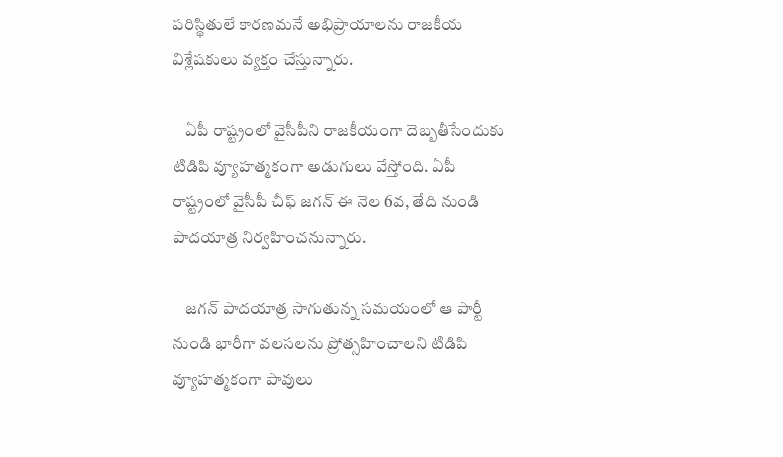పరిస్థితులే కారణమనే అభిప్రాయాలను రాజకీయ విశ్లేషకులు వ్యక్తం చేస్తున్నారు.

    ఏపీ రాష్ట్రంలో వైసీపీని రాజకీయంగా దెబ్బతీసేందుకు టిడిపి వ్యూహత్మకంగా అడుగులు వేస్తోంది. ఏపీ రాష్ట్రంలో వైసీపీ చీఫ్ జగన్ ఈ నెల 6వ, తేది నుండి పాదయాత్ర నిర్వహించనున్నారు.

    జగన్ పాదయాత్ర సాగుతున్న సమయంలో ఆ పార్టీ నుండి భారీగా వలసలను ప్రోత్సహించాలని టిడిపి వ్యూహత్మకంగా పావులు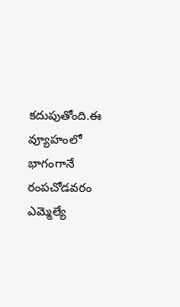కదుపుతోంది.ఈ వ్యూహంలో భాగంగానే రంపచోడవరం ఎమ్మెల్యే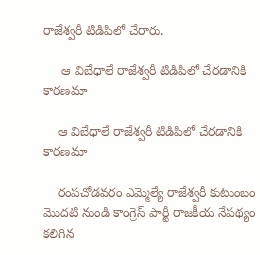రాజేశ్వరీ టిడిపిలో చేరారు.

     ఆ విబేధాలే రాజేశ్వరీ టిడిపిలో చేరడానికి కారణమా

    ఆ విబేధాలే రాజేశ్వరీ టిడిపిలో చేరడానికి కారణమా

    రంపచోడవరం ఎమ్మెల్యే రాజేశ్వరీ కుటుంబం మొదటి నుండి కాంగ్రెస్‌ పార్టీ రాజకీయ నేపథ్యం కలిగిన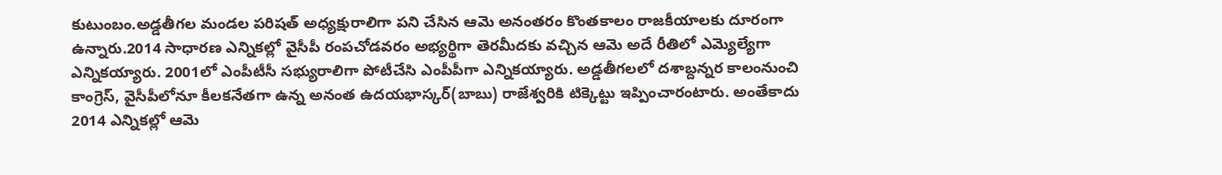కుటుంబం.అడ్డతీగల మండల పరిషత్‌ అధ్యక్షురాలిగా పని చేసిన ఆమె అనంతరం కొంతకాలం రాజకీయాలకు దూరంగా ఉన్నారు.2014 సాధారణ ఎన్నికల్లో వైసీపీ రంపచోడవరం అభ్యర్థిగా తెరమీదకు వచ్చిన ఆమె అదే రీతిలో ఎమ్యెల్యేగా ఎన్నికయ్యారు. 2001లో ఎంపీటీసీ సభ్యురాలిగా పోటీచేసి ఎంపీపీగా ఎన్నికయ్యారు. అడ్డతీగలలో దశాబ్దన్నర కాలంనుంచి కాంగ్రెస్‌, వైసీపీలోనూ కీలకనేతగా ఉన్న అనంత ఉదయభాస్కర్‌(బాబు) రాజేశ్వరికి టిక్కెట్టు ఇప్పించారంటారు. అంతేకాదు 2014 ఎన్నికల్లో ఆమె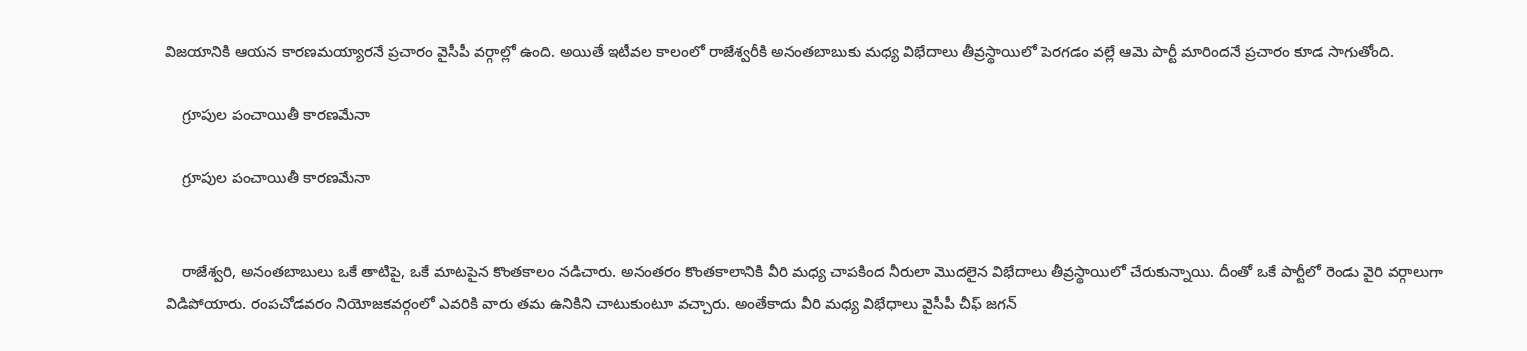విజయానికి ఆయన కారణమయ్యారనే ప్రచారం వైసీపీ వర్గాల్లో ఉంది. అయితే ఇటీవల కాలంలో రాజేశ్వరీకి అనంతబాబుకు మధ్య విభేదాలు తీవ్రస్థాయిలో పెరగడం వల్లే ఆమె పార్టీ మారిందనే ప్రచారం కూడ సాగుతోంది.

    గ్రూపుల పంచాయితీ కారణమేనా

    గ్రూపుల పంచాయితీ కారణమేనా


    రాజేశ్వరి, అనంతబాబులు ఒకే తాటిపై, ఒకే మాటపైన కొంతకాలం నడిచారు. అనంతరం కొంతకాలానికి వీరి మధ్య చాపకింద నీరులా మొదలైన విభేదాలు తీవ్రస్థాయిలో చేరుకున్నాయి. దీంతో ఒకే పార్టీలో రెండు వైరి వర్గాలుగా విడిపోయారు. రంపచోడవరం నియోజకవర్గంలో ఎవరికి వారు తమ ఉనికిని చాటుకుంటూ వచ్చారు. అంతేకాదు వీరి మధ్య విభేధాలు వైసీపీ చీఫ్ జగన్‌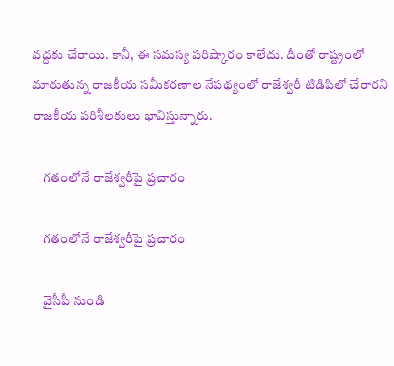వద్దకు చేరాయి. కానీ, ఈ సమస్య పరిష్కారం కాలేదు. దీంతో రాష్ట్రంలో మారుతున్న రాజకీయ సమీకరణాల నేపథ్యంలో రాజేశ్వరీ టిడిపిలో చేరారని రాజకీయ పరిశీలకులు భావిస్తున్నారు.

    గతంలోనే రాజేశ్వరీపై ప్రచారం

    గతంలోనే రాజేశ్వరీపై ప్రచారం

    వైసీపీ నుండి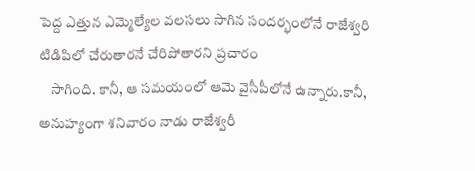పెద్ద ఎత్తున ఎమ్మెల్యేల వలసలు సాగిన సందర్భంలోనే రాజేశ్వరి టిడిపిలో చేరుతారనే చేరిపోతారని ప్రచారం
    సాగింది. కానీ, ఆ సమయంలో ఆమె వైసీపీలోనే ఉన్నారు.కానీ, అనుహ్యంగా శనివారం నాడు రాజేశ్వరీ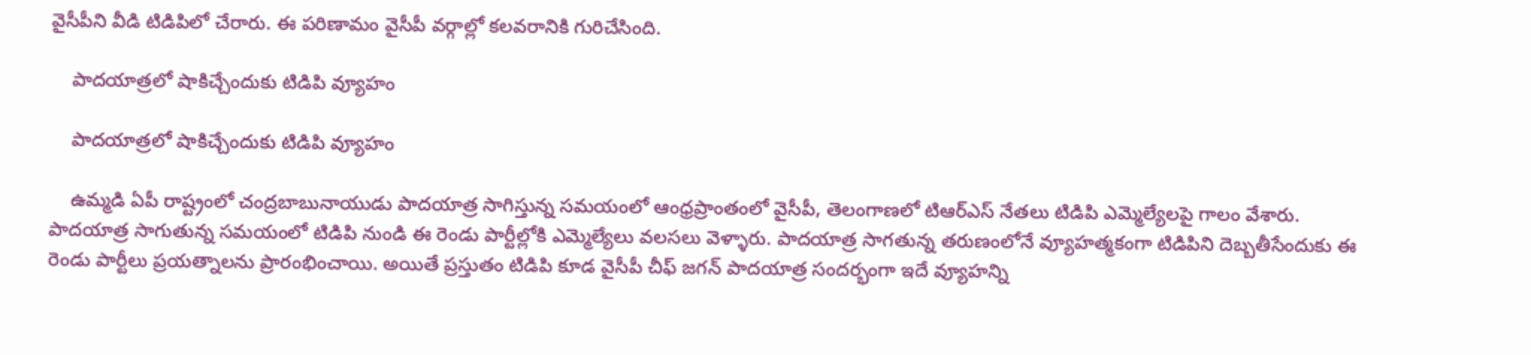వైసీపీని వీడి టిడిపిలో చేరారు. ఈ పరిణామం వైసీపీ వర్గాల్లో కలవరానికి గురిచేసింది.

    పాదయాత్రలో షాకిచ్చేందుకు టిడిపి వ్యూహం

    పాదయాత్రలో షాకిచ్చేందుకు టిడిపి వ్యూహం

    ఉమ్మడి ఏపీ రాష్ట్రంలో చంద్రబాబునాయుడు పాదయాత్ర సాగిస్తున్న సమయంలో ఆంధ్రప్రాంతంలో వైసీపీ, తెలంగాణలో టిఆర్ఎస్‌ నేతలు టిడిపి ఎమ్మెల్యేలపై గాలం వేశారు. పాదయాత్ర సాగుతున్న సమయంలో టిడిపి నుండి ఈ రెండు పార్టీల్లోకి ఎమ్మెల్యేలు వలసలు వెళ్ళారు. పాదయాత్ర సాగతున్న తరుణంలోనే వ్యూహత్మకంగా టిడిపిని దెబ్బతీసేందుకు ఈ రెండు పార్టీలు ప్రయత్నాలను ప్రారంభించాయి. అయితే ప్రస్తుతం టిడిపి కూడ వైసీపీ చీఫ్ జగన్ పాదయాత్ర సందర్భంగా ఇదే వ్యూహన్ని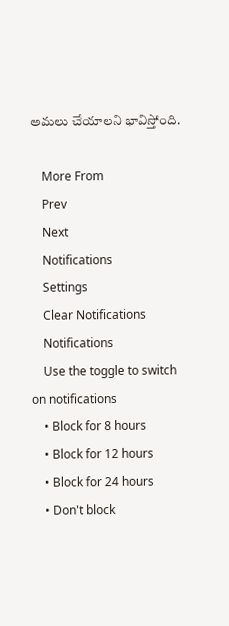అమలు చేయాలని భావిస్తోంది.

    More From
    Prev
    Next
    Notifications
    Settings
    Clear Notifications
    Notifications
    Use the toggle to switch on notifications
    • Block for 8 hours
    • Block for 12 hours
    • Block for 24 hours
    • Don't block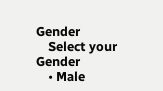Gender
    Select your Gender
    • Male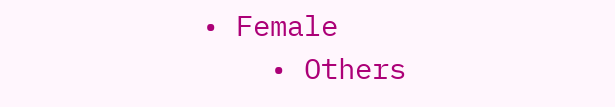• Female
    • Others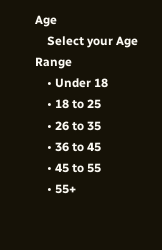Age
    Select your Age Range
    • Under 18
    • 18 to 25
    • 26 to 35
    • 36 to 45
    • 45 to 55
    • 55+